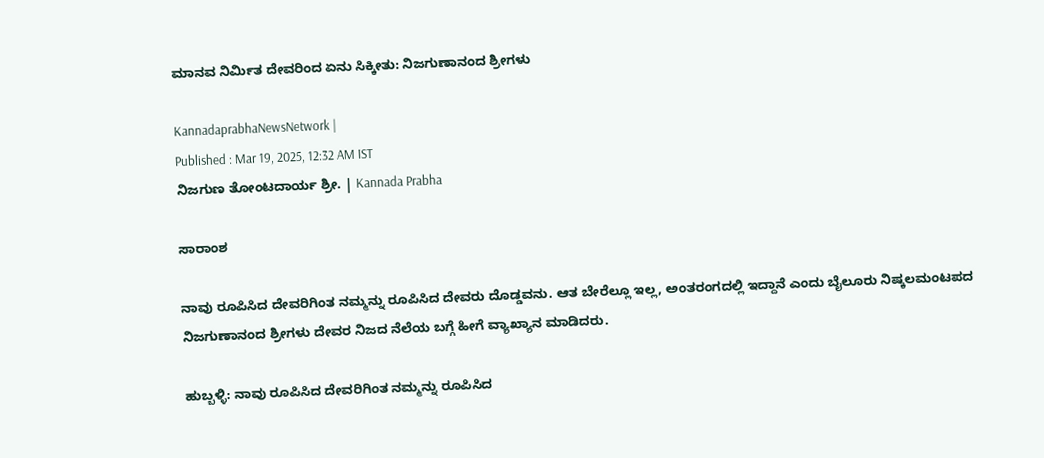ಮಾನವ ನಿರ್ಮಿತ ದೇವರಿಂದ ಏನು ಸಿಕ್ಕೀತು: ನಿಜಗುಣಾನಂದ ಶ್ರೀಗಳು

KannadaprabhaNewsNetwork |
Published : Mar 19, 2025, 12:32 AM IST
ನಿಜಗುಣ ತೋಂಟದಾರ್ಯ ಶ್ರೀ. | Kannada Prabha

ಸಾರಾಂಶ

ನಾವು ರೂಪಿಸಿದ ದೇವರಿಗಿಂತ ನಮ್ಮನ್ನು ರೂಪಿಸಿದ ದೇವರು ದೊಡ್ಡವನು. ಆತ ಬೇರೆಲ್ಲೂ ಇಲ್ಲ, ಅಂತರಂಗದಲ್ಲಿ ಇದ್ದಾನೆ ಎಂದು ಬೈಲೂರು ನಿಷ್ಕಲಮಂಟಪದ ನಿಜಗುಣಾನಂದ ಶ್ರೀಗಳು ದೇವರ ನಿಜದ ನೆಲೆಯ ಬಗ್ಗೆ ಹೀಗೆ ವ್ಯಾಖ್ಯಾನ ಮಾಡಿದರು.

ಹುಬ್ಬಳ್ಳಿ: ನಾವು ರೂಪಿಸಿದ ದೇವರಿಗಿಂತ ನಮ್ಮನ್ನು ರೂಪಿಸಿದ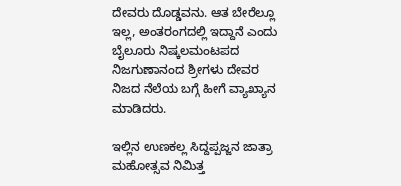ದೇವರು ದೊಡ್ಡವನು. ಆತ ಬೇರೆಲ್ಲೂ ಇಲ್ಲ, ಅಂತರಂಗದಲ್ಲಿ ಇದ್ದಾನೆ ಎಂದು ಬೈಲೂರು ನಿಷ್ಕಲಮಂಟಪದ ನಿಜಗುಣಾನಂದ ಶ್ರೀಗಳು ದೇವರ ನಿಜದ ನೆಲೆಯ ಬಗ್ಗೆ ಹೀಗೆ ವ್ಯಾಖ್ಯಾನ ಮಾಡಿದರು.

ಇಲ್ಲಿನ ಉಣಕಲ್ಲ ಸಿದ್ದಪ್ಪಜ್ಜನ ಜಾತ್ರಾ ಮಹೋತ್ಸವ ನಿಮಿತ್ತ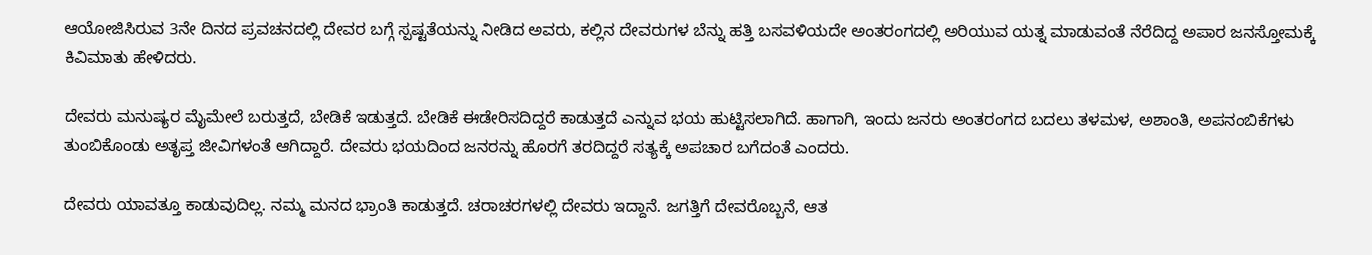ಆಯೋಜಿಸಿರುವ 3ನೇ ದಿನದ ಪ್ರವಚನದಲ್ಲಿ ದೇವರ ಬಗ್ಗೆ ಸ್ಪಷ್ಟತೆಯನ್ನು ನೀಡಿದ ಅವರು, ಕಲ್ಲಿನ ದೇವರುಗಳ ಬೆನ್ನು ಹತ್ತಿ ಬಸವಳಿಯದೇ ಅಂತರಂಗದಲ್ಲಿ ಅರಿಯುವ ಯತ್ನ ಮಾಡುವಂತೆ ನೆರೆದಿದ್ದ ಅಪಾರ ಜನಸ್ತೋಮಕ್ಕೆ ಕಿವಿಮಾತು ಹೇಳಿದರು.

ದೇವರು ಮನುಷ್ಯರ ಮೈಮೇಲೆ ಬರುತ್ತದೆ, ಬೇಡಿಕೆ ಇಡುತ್ತದೆ. ಬೇಡಿಕೆ ಈಡೇರಿಸದಿದ್ದರೆ ಕಾಡುತ್ತದೆ ಎನ್ನುವ ಭಯ ಹುಟ್ಟಿಸಲಾಗಿದೆ. ಹಾಗಾಗಿ, ಇಂದು ಜನರು ಅಂತರಂಗದ ಬದಲು ತಳಮಳ, ಅಶಾಂತಿ, ಅಪನಂಬಿಕೆಗಳು ತುಂಬಿಕೊಂಡು ಅತೃಪ್ತ ಜೀವಿಗಳಂತೆ ಆಗಿದ್ದಾರೆ. ದೇವರು ಭಯದಿಂದ ಜನರನ್ನು ಹೊರಗೆ ತರದಿದ್ದರೆ ಸತ್ಯಕ್ಕೆ ಅಪಚಾರ ಬಗೆದಂತೆ ಎಂದರು.

ದೇವರು ಯಾವತ್ತೂ ಕಾಡುವುದಿಲ್ಲ. ನಮ್ಮ ಮನದ ಭ್ರಾಂತಿ ಕಾಡುತ್ತದೆ. ಚರಾಚರಗಳಲ್ಲಿ ದೇವರು ಇದ್ದಾನೆ. ಜಗತ್ತಿಗೆ ದೇವರೊಬ್ಬನೆ, ಆತ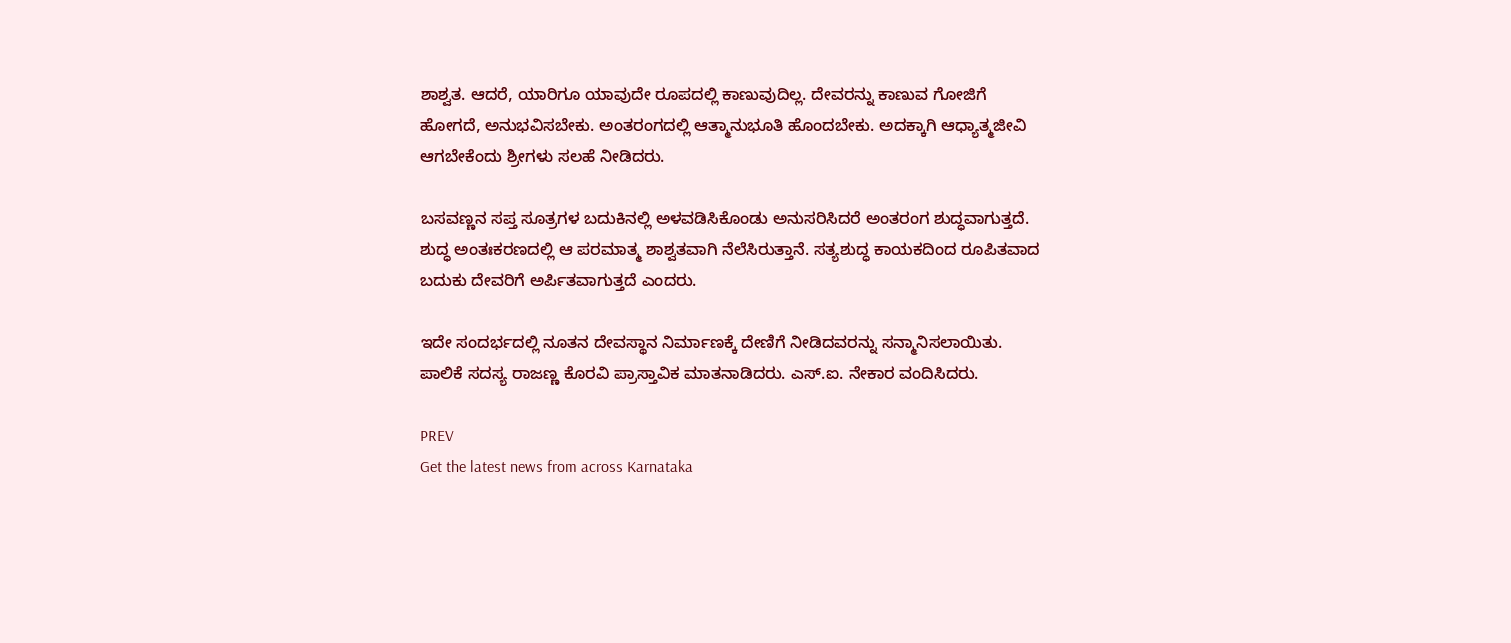ಶಾಶ್ವತ. ಆದರೆ, ಯಾರಿಗೂ ಯಾವುದೇ ರೂಪದಲ್ಲಿ ಕಾಣುವುದಿಲ್ಲ. ದೇವರನ್ನು ಕಾಣುವ ಗೋಜಿಗೆ ಹೋಗದೆ, ಅನುಭವಿಸಬೇಕು. ಅಂತರಂಗದಲ್ಲಿ ಆತ್ಮಾನುಭೂತಿ ಹೊಂದಬೇಕು. ಅದಕ್ಕಾಗಿ ಆಧ್ಯಾತ್ಮಜೀವಿ ಆಗಬೇಕೆಂದು ಶ್ರೀಗಳು ಸಲಹೆ ನೀಡಿದರು.

ಬಸವಣ್ಣನ ಸಪ್ತ ಸೂತ್ರಗಳ ಬದುಕಿನಲ್ಲಿ ಅಳವಡಿಸಿಕೊಂಡು ಅನುಸರಿಸಿದರೆ ಅಂತರಂಗ ಶುದ್ಧವಾಗುತ್ತದೆ. ಶುದ್ಧ ಅಂತಃಕರಣದಲ್ಲಿ ಆ ಪರಮಾತ್ಮ ಶಾಶ್ವತವಾಗಿ ನೆಲೆಸಿರುತ್ತಾನೆ. ಸತ್ಯಶುದ್ಧ ಕಾಯಕದಿಂದ ರೂಪಿತವಾದ ಬದುಕು ದೇವರಿಗೆ ಅರ್ಪಿತವಾಗುತ್ತದೆ ಎಂದರು.

ಇದೇ ಸಂದರ್ಭದಲ್ಲಿ ನೂತನ ದೇವಸ್ಥಾನ ನಿರ್ಮಾಣಕ್ಕೆ ದೇಣಿಗೆ ನೀಡಿದವರನ್ನು ಸನ್ಮಾನಿಸಲಾಯಿತು. ಪಾಲಿಕೆ ಸದಸ್ಯ ರಾಜಣ್ಣ ಕೊರವಿ ಪ್ರಾಸ್ತಾವಿಕ ಮಾತನಾಡಿದರು. ಎಸ್.ಐ. ನೇಕಾರ ವಂದಿಸಿದರು.

PREV
Get the latest news from across Karnataka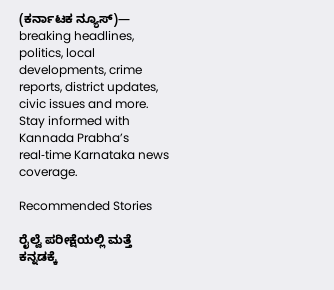(ಕರ್ನಾಟಕ ನ್ಯೂಸ್)— breaking headlines, politics, local developments, crime reports, district updates, civic issues and more. Stay informed with Kannada Prabha’s real‑time Karnataka news coverage.

Recommended Stories

ರೈಲ್ವೆ ಪರೀಕ್ಷೆಯಲ್ಲಿ ಮತ್ತೆ ಕನ್ನಡಕ್ಕೆ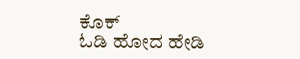ಕೊಕ್
ಓಡಿ ಹೋದ ಹೇಡಿ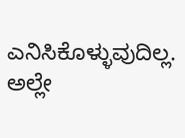ಎನಿಸಿಕೊಳ್ಳುವುದಿಲ್ಲ. ಅಲ್ಲೇ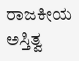ರಾಜಕೀಯ ಅಸ್ತಿತ್ವ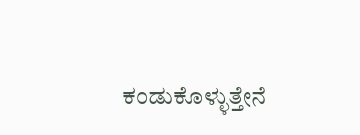ಕಂಡುಕೊಳ್ಳುತ್ತೇನೆ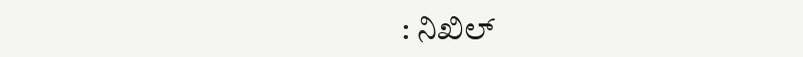: ನಿಖಿಲ್‌